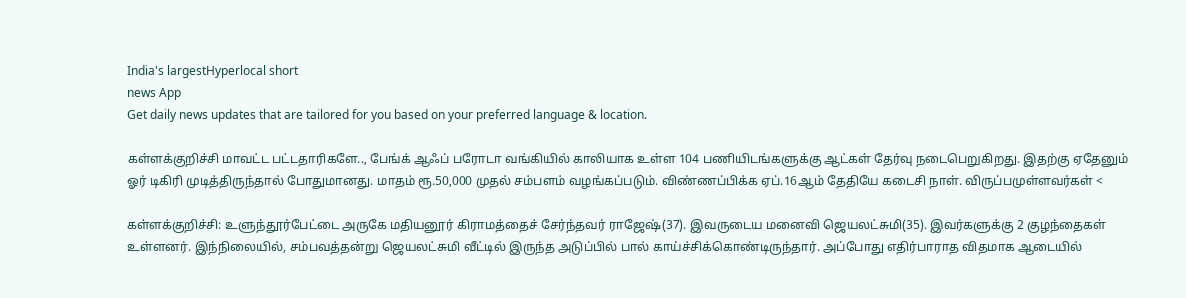India's largestHyperlocal short
news App
Get daily news updates that are tailored for you based on your preferred language & location.

கள்ளக்குறிச்சி மாவட்ட பட்டதாரிகளே.., பேங்க் ஆஃப் பரோடா வங்கியில் காலியாக உள்ள 104 பணியிடங்களுக்கு ஆட்கள் தேர்வு நடைபெறுகிறது. இதற்கு ஏதேனும் ஓர் டிகிரி முடித்திருந்தால் போதுமானது. மாதம் ரூ.50,000 முதல் சம்பளம் வழங்கப்படும். விண்ணப்பிக்க ஏப்.16ஆம் தேதியே கடைசி நாள். விருப்பமுள்ளவர்கள் <

கள்ளக்குறிச்சி: உளுந்தூர்பேட்டை அருகே மதியனூர் கிராமத்தைச் சேர்ந்தவர் ராஜேஷ்(37). இவருடைய மனைவி ஜெயலட்சுமி(35). இவர்களுக்கு 2 குழந்தைகள் உள்ளனர். இந்நிலையில், சம்பவத்தன்று ஜெயலட்சுமி வீட்டில் இருந்த அடுப்பில் பால் காய்ச்சிக்கொண்டிருந்தார். அப்போது எதிர்பாராத விதமாக ஆடையில்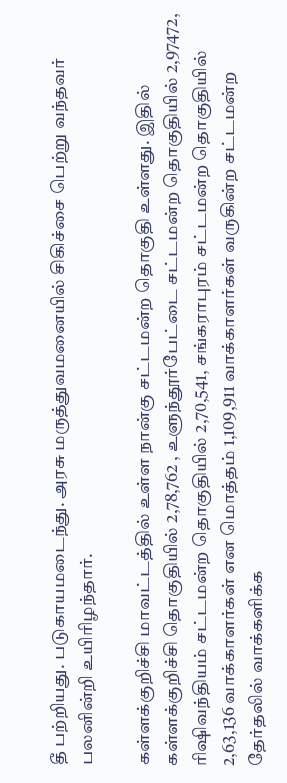தீ பற்றியது. படுகாயமடைந்து. அரசு மருத்துவமனையில் சிகிச்சை பெற்று வந்தவர் பலனின்றி உயிரிழந்தார்.

கள்ளக்குறிச்சி மாவட்டத்தில் உள்ள நான்கு சட்டமன்ற தொகுதி உள்ளது. இதில் கள்ளக்குறிச்சி தொகுதியில் 2,78,762 , உளுந்தூர்பேட்டை சட்டமன்ற தொகுதியில் 2,97472, ரிஷிவந்தியம் சட்டமன்ற தொகுதியில் 2,70,541, சங்கராபுரம் சட்டமன்ற தொகுதியில் 2,63,136 வாக்காளர்கள் என மொத்தம் 1,109,911 வாக்காளர்கள் வருகின்ற சட்டமன்ற தேர்தலில் வாக்களிக்க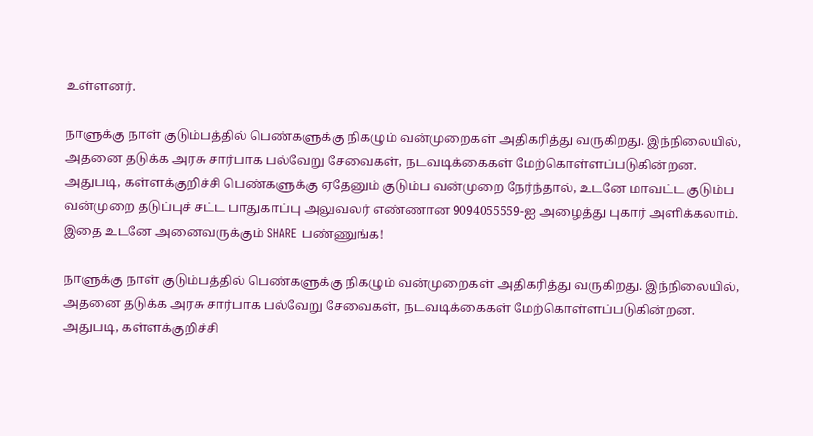உள்ளனர்.

நாளுக்கு நாள் குடும்பத்தில் பெண்களுக்கு நிகழும் வன்முறைகள் அதிகரித்து வருகிறது. இந்நிலையில், அதனை தடுக்க அரசு சார்பாக பல்வேறு சேவைகள், நடவடிக்கைகள் மேற்கொள்ளப்படுகின்றன. அதுபடி, கள்ளக்குறிச்சி பெண்களுக்கு ஏதேனும் குடும்ப வன்முறை நேர்ந்தால், உடனே மாவட்ட குடும்ப வன்முறை தடுப்புச் சட்ட பாதுகாப்பு அலுவலர் எண்ணான 9094055559-ஐ அழைத்து புகார் அளிக்கலாம். இதை உடனே அனைவருக்கும் SHARE பண்ணுங்க!

நாளுக்கு நாள் குடும்பத்தில் பெண்களுக்கு நிகழும் வன்முறைகள் அதிகரித்து வருகிறது. இந்நிலையில், அதனை தடுக்க அரசு சார்பாக பல்வேறு சேவைகள், நடவடிக்கைகள் மேற்கொள்ளப்படுகின்றன. அதுபடி, கள்ளக்குறிச்சி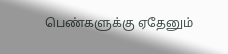பெண்களுக்கு ஏதேனும்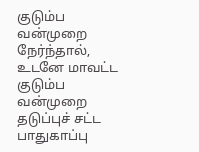குடும்ப வன்முறை நேர்ந்தால், உடனே மாவட்ட குடும்ப வன்முறை தடுப்புச் சட்ட பாதுகாப்பு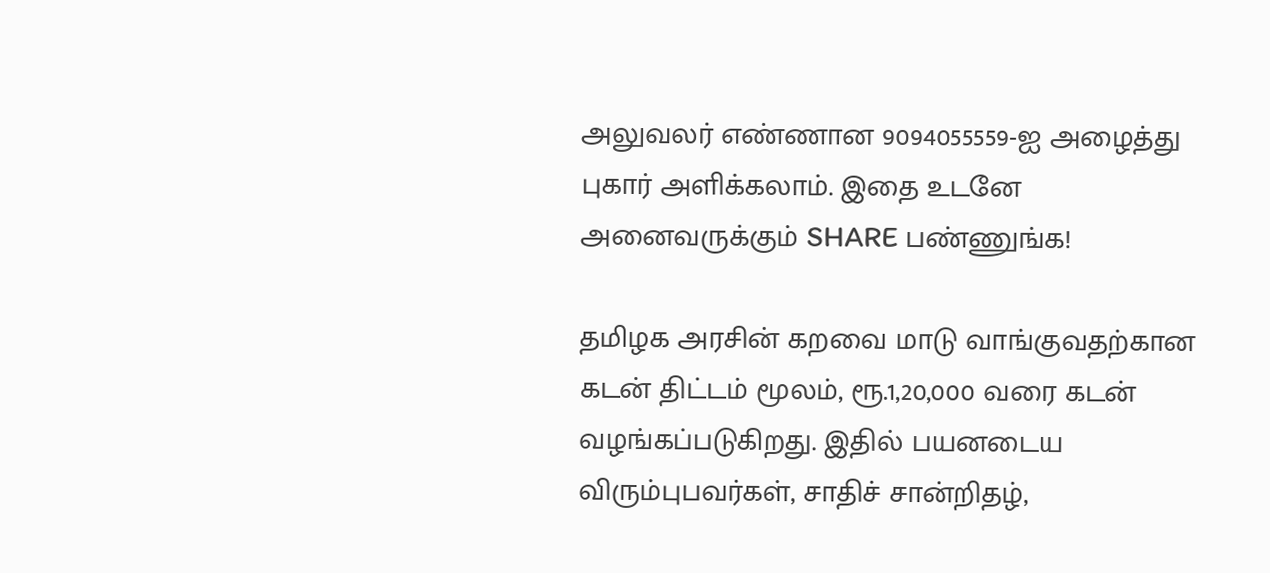அலுவலர் எண்ணான 9094055559-ஐ அழைத்து புகார் அளிக்கலாம். இதை உடனே அனைவருக்கும் SHARE பண்ணுங்க!

தமிழக அரசின் கறவை மாடு வாங்குவதற்கான கடன் திட்டம் மூலம், ரூ.1,20,000 வரை கடன் வழங்கப்படுகிறது. இதில் பயனடைய விரும்புபவர்கள், சாதிச் சான்றிதழ்,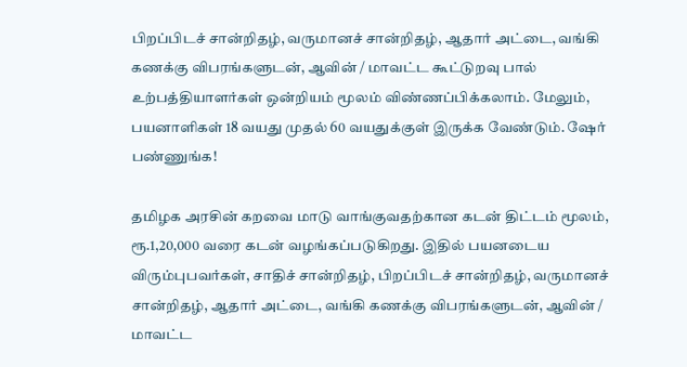பிறப்பிடச் சான்றிதழ், வருமானச் சான்றிதழ், ஆதார் அட்டை, வங்கி கணக்கு விபரங்களுடன், ஆவின் / மாவட்ட கூட்டுறவு பால் உற்பத்தியாளர்கள் ஒன்றியம் மூலம் விண்ணப்பிக்கலாம். மேலும், பயனாளிகள் 18 வயது முதல் 60 வயதுக்குள் இருக்க வேண்டும். ஷேர் பண்ணுங்க!

தமிழக அரசின் கறவை மாடு வாங்குவதற்கான கடன் திட்டம் மூலம், ரூ.1,20,000 வரை கடன் வழங்கப்படுகிறது. இதில் பயனடைய விரும்புபவர்கள், சாதிச் சான்றிதழ், பிறப்பிடச் சான்றிதழ், வருமானச் சான்றிதழ், ஆதார் அட்டை, வங்கி கணக்கு விபரங்களுடன், ஆவின் / மாவட்ட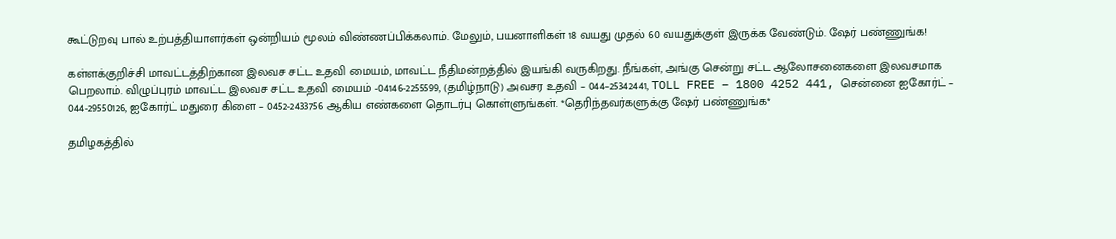கூட்டுறவு பால் உற்பத்தியாளர்கள் ஒன்றியம் மூலம் விண்ணப்பிக்கலாம். மேலும், பயனாளிகள் 18 வயது முதல் 60 வயதுக்குள் இருக்க வேண்டும். ஷேர் பண்ணுங்க!

கள்ளக்குறிச்சி மாவட்டத்திற்கான இலவச சட்ட உதவி மையம், மாவட்ட நீதிமன்றத்தில் இயங்கி வருகிறது. நீங்கள், அங்கு சென்று சட்ட ஆலோசனைகளை இலவசமாக பெறலாம். விழுப்புரம் மாவட்ட இலவச சட்ட உதவி மையம் -04146-2255599, (தமிழ்நாடு) அவசர உதவி – 044–25342441, TOLL FREE – 1800 4252 441, சென்னை ஐகோர்ட் – 044-29550126, ஐகோர்ட் மதுரை கிளை – 0452-2433756 ஆகிய எண்களை தொடர்பு கொள்ளுங்கள். *தெரிந்தவர்களுக்கு ஷேர் பண்ணுங்க*

தமிழகத்தில்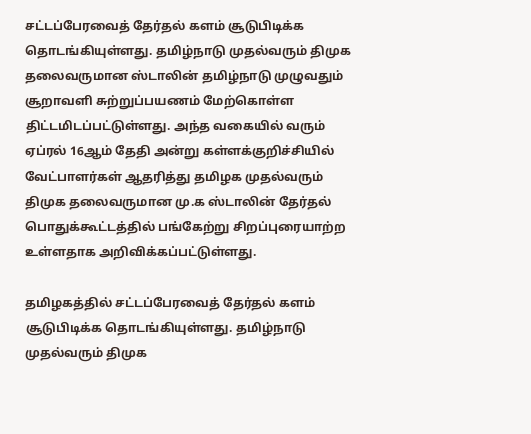சட்டப்பேரவைத் தேர்தல் களம் சூடுபிடிக்க தொடங்கியுள்ளது. தமிழ்நாடு முதல்வரும் திமுக தலைவருமான ஸ்டாலின் தமிழ்நாடு முழுவதும் சூறாவளி சுற்றுப்பயணம் மேற்கொள்ள திட்டமிடப்பட்டுள்ளது. அந்த வகையில் வரும் ஏப்ரல் 16ஆம் தேதி அன்று கள்ளக்குறிச்சியில் வேட்பாளர்கள் ஆதரித்து தமிழக முதல்வரும் திமுக தலைவருமான மு.க ஸ்டாலின் தேர்தல் பொதுக்கூட்டத்தில் பங்கேற்று சிறப்புரையாற்ற உள்ளதாக அறிவிக்கப்பட்டுள்ளது.

தமிழகத்தில் சட்டப்பேரவைத் தேர்தல் களம் சூடுபிடிக்க தொடங்கியுள்ளது. தமிழ்நாடு முதல்வரும் திமுக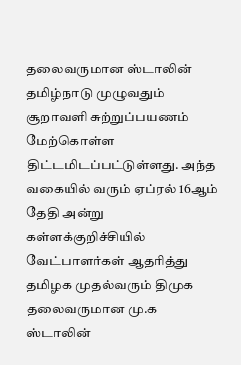தலைவருமான ஸ்டாலின் தமிழ்நாடு முழுவதும் சூறாவளி சுற்றுப்பயணம் மேற்கொள்ள திட்டமிடப்பட்டுள்ளது. அந்த வகையில் வரும் ஏப்ரல் 16ஆம் தேதி அன்று கள்ளக்குறிச்சியில் வேட்பாளர்கள் ஆதரித்து தமிழக முதல்வரும் திமுக தலைவருமான மு.க ஸ்டாலின்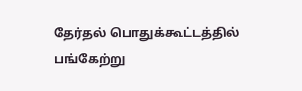தேர்தல் பொதுக்கூட்டத்தில் பங்கேற்று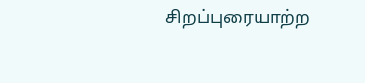சிறப்புரையாற்ற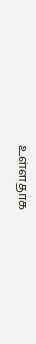உள்ளதாக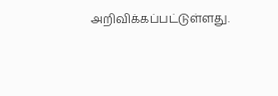அறிவிக்கப்பட்டுள்ளது.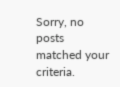Sorry, no posts matched your criteria.